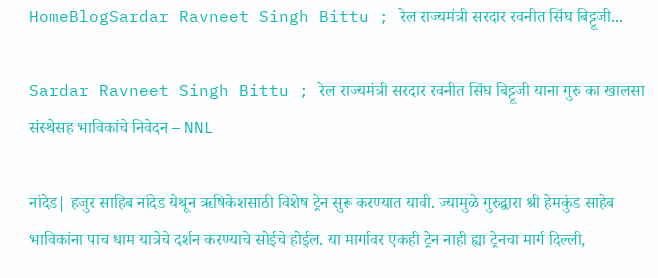HomeBlogSardar Ravneet Singh Bittu ; रेल राज्यमंत्री सरदार रवनीत सिंघ बिट्टूजी...

Sardar Ravneet Singh Bittu ; रेल राज्यमंत्री सरदार रवनीत सिंघ बिट्टूजी याना गुरु का खालसा संस्थेसह भाविकांचे निवेदन – NNL

नांदेड| हजुर साहिब नांदेड येथून ऋषिकेशसाठी विशेष ट्रेन सुरू करण्यात यावी. ज्यामुळे गुरुद्वारा श्री हेमकुंड साहेब भाविकांना पाच धाम यात्रेचे दर्शन करण्याचे सोईचे होईल. या मार्गावर एकही ट्रेन नाही ह्या ट्रेनचा मार्ग दिल्ली,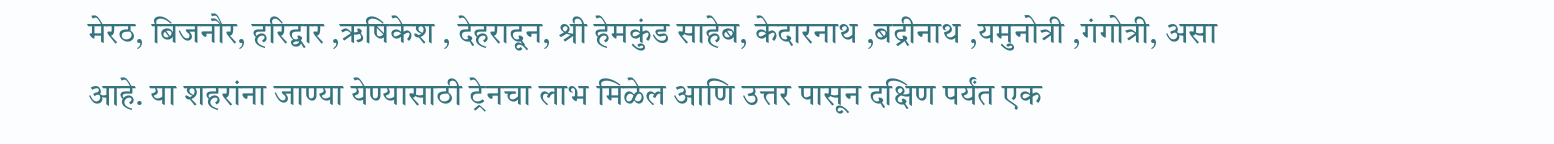मेरठ, बिजनौर, हरिद्वार ,ऋषिकेश , देहरादून, श्री हेमकुंड साहेब, केदारनाथ ,बद्रीनाथ ,यमुनोत्री ,गंगोत्री, असा आहे. या शहरांना जाण्या येण्यासाठी ट्रेनचा लाभ मिळेल आणि उत्तर पासून दक्षिण पर्यंत एक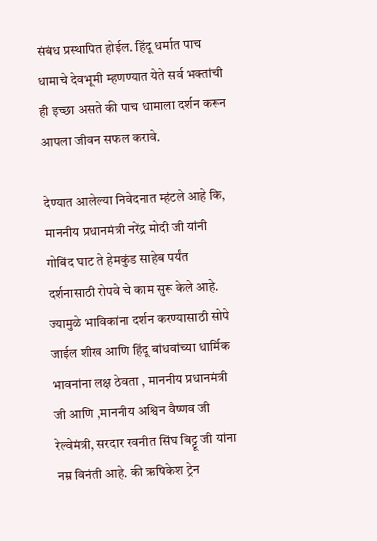संबंध प्रस्थापित होईल. हिंदू धर्मात पाच धामाचे देवभूमी म्हणण्यात येते सर्व भक्तांची ही इच्छा असते की पाच धामाला दर्शन करून आपला जीवन सफल करावे.

देण्यात आलेल्या निवेदनात म्हंटले आहे कि, माननीय प्रधानमंत्री नरेंद्र मोदी जी यांनी गोबिंद घाट ते हेमकुंड साहेब पर्यंत दर्शनासाठी रोपवे चे काम सुरू केले आहे. ज्यामुळे भाविकांना दर्शन करण्यासाठी सोपे जाईल शीख आणि हिंदू बांधवांच्या धार्मिक भावनांना लक्ष ठेवता , माननीय प्रधानमंत्री जी आणि ,माननीय अश्विन वैष्णव जी रेल्वेमंत्री, सरदार रवनीत सिंघ बिट्टू जी यांना नम्र विनंती आहे. की ऋषिकेश ट्रेन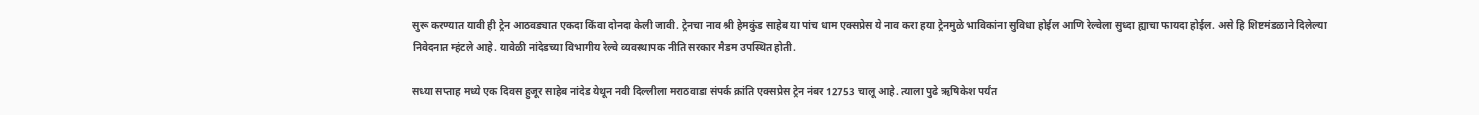सुरू करण्यात यावी ही ट्रेन आठवड्यात एकदा किंवा दोनदा केली जावी. ट्रेनचा नाव श्री हेमकुंड साहेब या पांच धाम एक्सप्रेस ये नाव करा हया ट्रेनमुळे भाविकांना सुविधा होईल आणि रेल्वेला ‌सुध्दा ह्याचा फायदा होईल. असे हि शिष्टमंडळाने दिलेल्या निवेदनात म्हंटले आहे. यावेळी नांदेडच्या विभागीय रेल्वे व्यवस्थापक नीति सरकार मैडम उपस्थित होती.

सध्या सप्ताह मध्ये एक दिवस हुजूर साहेब नांदेड येथून नवी दिल्लीला मराठवाडा संपर्क क्रांति एक्सप्रेस ट्रेन नंबर 12753 चालू आहे. त्याला पुढे ऋषिकेश पर्यंत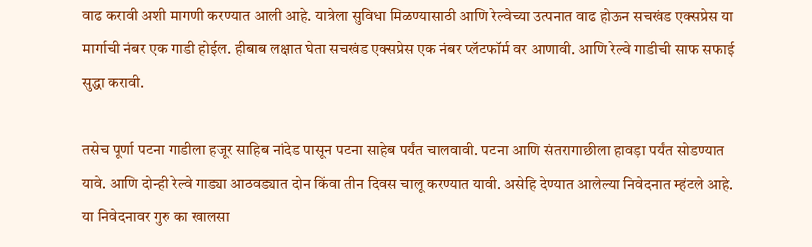वाढ करावी अशी मागणी करण्यात आली आहे. यात्रेला सुविधा मिळण्यासाठी आणि रेल्वेच्या उत्पनात वाढ होऊन सचखंड एक्सप्रेस या मार्गाची नंबर एक गाडी होईल. हीबाब लक्षात घेता सचखंड एक्सप्रेस एक नंबर प्लॅटफॉर्म वर आणावी. आणि रेल्वे गाडीची साफ सफाई सुद्धा करावी.

तसेच पूर्णा पटना गाडीला हजूर साहिब ‌नांदेड पासून पटना साहेब पर्यंत चालवावी. पटना आणि संतरागाछीला हावड़ा पर्यंत सोडण्यात यावे. आणि दोन्ही रेल्वे गाड्या आठवड्यात दोन किंवा तीन दिवस चालू करण्यात यावी. असेहि देण्यात आलेल्या निवेदनात म्हंटले आहे‌. या निवेदनावर गुरु का खालसा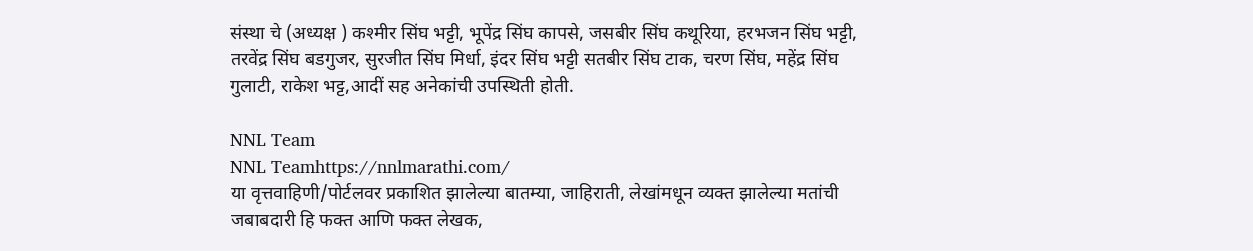संस्था चे (अध्यक्ष ) कश्मीर सिंघ भट्टी, भूपेंद्र सिंघ कापसे, जसबीर सिंघ कथूरिया, हरभजन सिंघ भट्टी, तरवेंद्र सिंघ बडगुजर, सुरजीत सिंघ मिर्धा, इंदर सिंघ भट्टी सतबीर सिंघ टाक, चरण सिंघ, महेंद्र सिंघ गुलाटी, राकेश भट्ट,आदीं सह अनेकांची उपस्थिती होती.

NNL Team
NNL Teamhttps://nnlmarathi.com/
या वृत्तवाहिणी/पोर्टलवर प्रकाशित झालेल्या बातम्या, जाहिराती, लेखांमधून व्यक्त झालेल्या मतांची जबाबदारी हि फक्त आणि फक्त लेखक,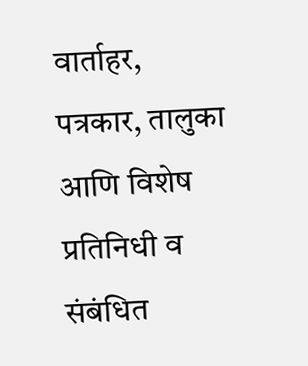वार्ताहर, पत्रकार, तालुका आणि विशेष प्रतिनिधी व संबंधित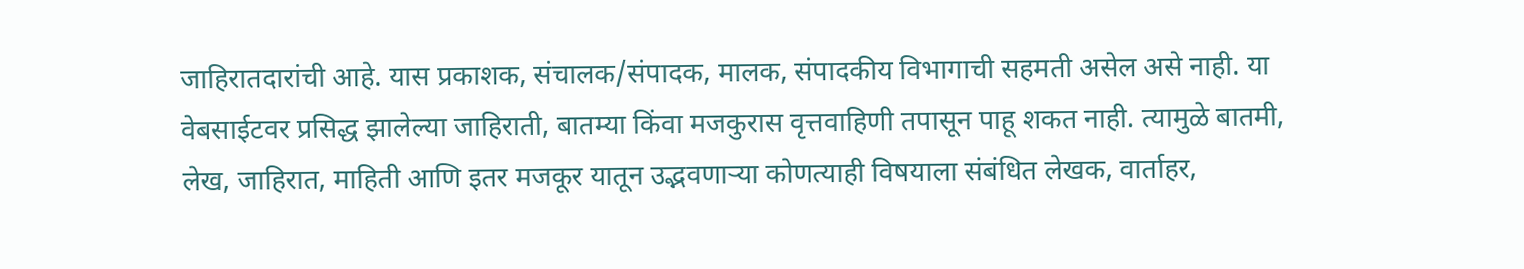जाहिरातदारांची आहे. यास प्रकाशक, संचालक/संपादक, मालक, संपादकीय विभागाची सहमती असेल असे नाही. या वेबसाईटवर प्रसिद्ध झालेल्या जाहिराती, बातम्या किंवा मजकुरास वृत्तवाहिणी तपासून पाहू शकत नाही. त्यामुळे बातमी, लेख, जाहिरात, माहिती आणि इतर मजकूर यातून उद्भवणाऱ्या कोणत्याही विषयाला संबंधित लेखक, वार्ताहर,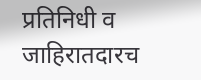प्रतिनिधी व जाहिरातदारच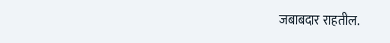जबाबदार राहतील.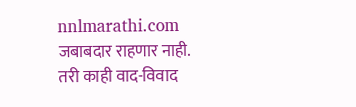nnlmarathi.com जबाबदार राहणार नाही. तरी काही वाद-विवाद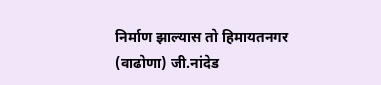निर्माण झाल्यास तो हिमायतनगर (वाढोणा) जी.नांदेड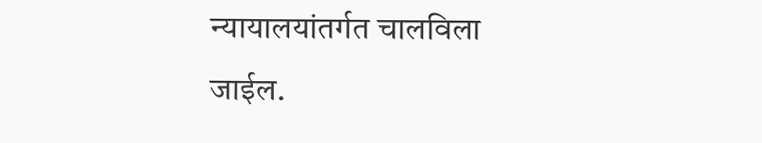न्यायालयांतर्गत चालविला जाईल.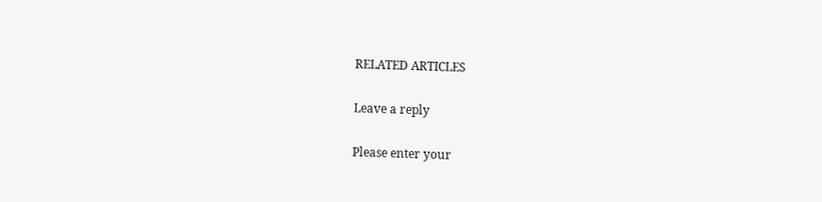RELATED ARTICLES

Leave a reply

Please enter your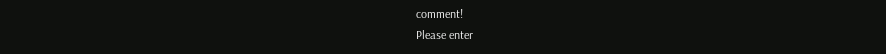comment!
Please enter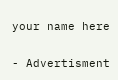your name here

- Advertisment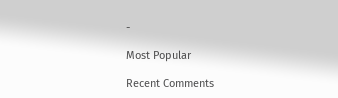-

Most Popular

Recent Comments